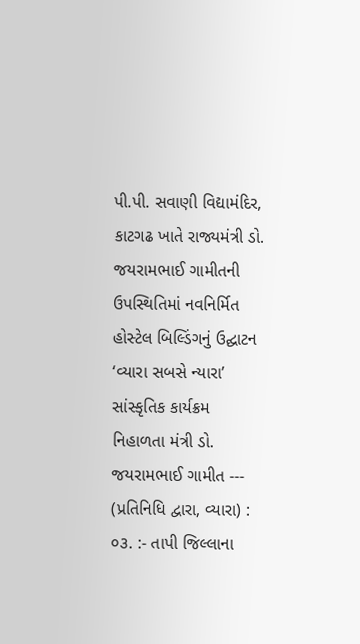પી.પી. સવાણી વિદ્યામંદિર, કાટગઢ ખાતે રાજ્યમંત્રી ડો. જયરામભાઈ ગામીતની ઉપસ્થિતિમાં નવનિર્મિત હોસ્ટેલ બિલ્ડિંગનું ઉદ્ઘાટન
‘વ્યારા સબસે ન્યારા’ સાંસ્કૃતિક કાર્યક્રમ નિહાળતા મંત્રી ડો. જયરામભાઈ ગામીત --- (પ્રતિનિધિ દ્વારા, વ્યારા) : ૦૩. :- તાપી જિલ્લાના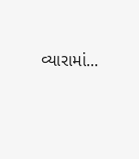વ્યારામાં...